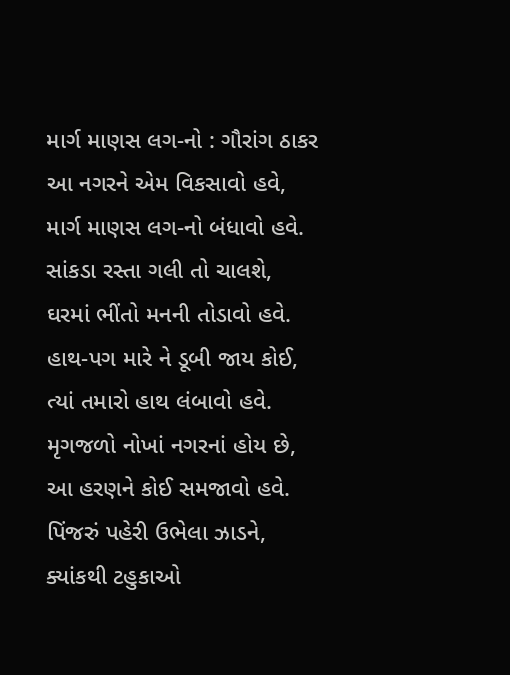માર્ગ માણસ લગ-નો : ગૌરાંગ ઠાકર
આ નગરને એમ વિકસાવો હવે,
માર્ગ માણસ લગ-નો બંધાવો હવે.
સાંકડા રસ્તા ગલી તો ચાલશે,
ઘરમાં ભીંતો મનની તોડાવો હવે.
હાથ-પગ મારે ને ડૂબી જાય કોઈ,
ત્યાં તમારો હાથ લંબાવો હવે.
મૃગજળો નોખાં નગરનાં હોય છે,
આ હરણને કોઈ સમજાવો હવે.
પિંજરું પહેરી ઉભેલા ઝાડને,
ક્યાંકથી ટહુકાઓ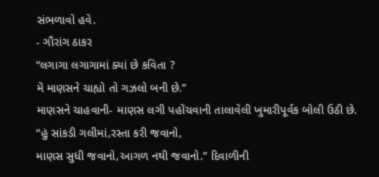સંભળાવો હવે.
- ગૌરાંગ ઠાકર
“લગાગા લગાગામાં ક્યાં છે કવિતા ?
મેં માણસને ચાહ્યો તો ગઝલો બની છે.”
માણસને ચાહવાની- માણસ લગી પહોંચવાની તાલાવેલી ખુમારીપૂર્વક બોલી ઉઠી છે.
“હું સાંકડી ગલીમાં,રસ્તા કરી જવાનો,
માણસ સુધી જવાનો,આગળ નથી જવાનો.” દિવાળીની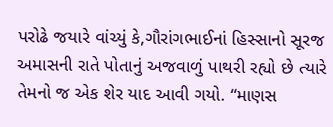પરોઢે જયારે વાંચ્યું કે,ગૌરાંગભાઈનાં હિસ્સાનો સૂરજ અમાસની રાતે પોતાનું અજવાળું પાથરી રહ્યો છે ત્યારે તેમનો જ એક શેર યાદ આવી ગયો. “માણસ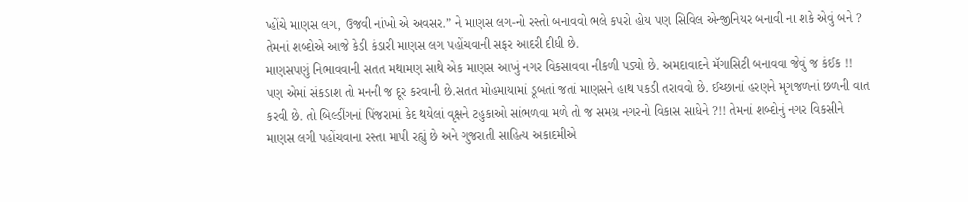પ્હોંચે માણસ લગ, ઉજવી નાંખો એ અવસર.” ને માણસ લગ-નો રસ્તો બનાવવો ભલે કપરો હોય પણ સિવિલ એન્જીનિયર બનાવી ના શકે એવું બને ? તેમનાં શબ્દોએ આજે કેડી કંડારી માણસ લગ પહોંચવાની સફર આદરી દીધી છે.
માણસપણું નિભાવવાની સતત મથામણ સાથે એક માણસ આખું નગર વિકસાવવા નીકળી પડ્યો છે. અમદાવાદને મૅગાસિટી બનાવવા જેવું જ કંઈક !! પણ એમાં સંકડાશ તો મનની જ દૂર કરવાની છે.સતત મોહમાયામાં ડૂબતાં જતાં માણસને હાથ પકડી તરાવવો છે. ઈચ્છાનાં હરણને મૃગજળનાં છળની વાત કરવી છે. તો બિલ્ડીંગનાં પિંજરામાં કેદ થયેલાં વૃક્ષને ટહુકાઓ સાંભળવા મળે તો જ સમગ્ર નગરનો વિકાસ સાધેને ?!! તેમનાં શબ્દોનું નગર વિકસીને માણસ લગી પહોંચવાના રસ્તા માપી રહ્યું છે અને ગુજરાતી સાહિત્ય અકાદમીએ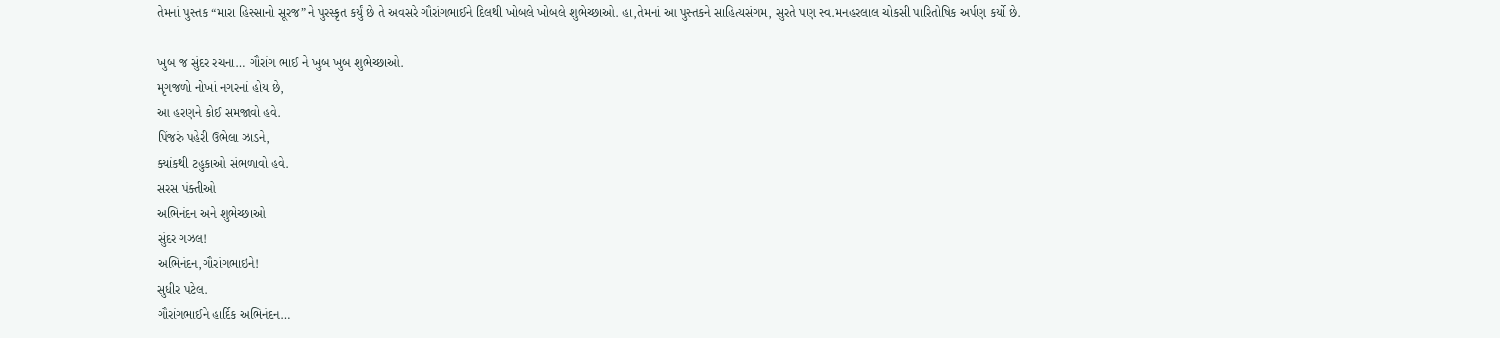તેમનાં પુસ્તક “મારા હિસ્સાનો સૂરજ”ને પુરસ્કૃત કર્યું છે તે અવસરે ગૌરાંગભાઈને દિલથી ખોબલે ખોબલે શુભેચ્છાઓ. હા,તેમનાં આ પુસ્તકને સાહિત્યસંગમ, સુરતે પણ સ્વ.મનહરલાલ ચોકસી પારિતોષિક અર્પણ કર્યો છે.

ખુબ જ સુંદર રચના… ગૌરાંગ ભાઈ ને ખુબ ખુબ શુભેચ્છાઓ.
મૃગજળો નોખાં નગરનાં હોય છે,
આ હરણને કોઈ સમજાવો હવે.
પિંજરું પહેરી ઉભેલા ઝાડને,
ક્યાંકથી ટહુકાઓ સંભળાવો હવે.
સરસ પંક્તીઓ
અભિનંદન અને શુભેચ્છાઓ
સુંદર ગઝલ!
અભિનંદન,ગૌરાંગભાઇને!
સુધીર પટેલ.
ગૌરાંગભાઈને હાર્દિક અભિનંદન…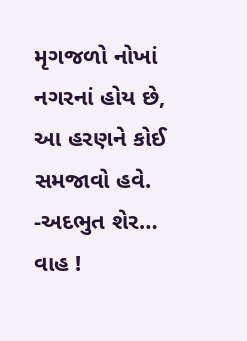મૃગજળો નોખાં નગરનાં હોય છે,
આ હરણને કોઈ સમજાવો હવે.
-અદભુત શેર… વાહ !